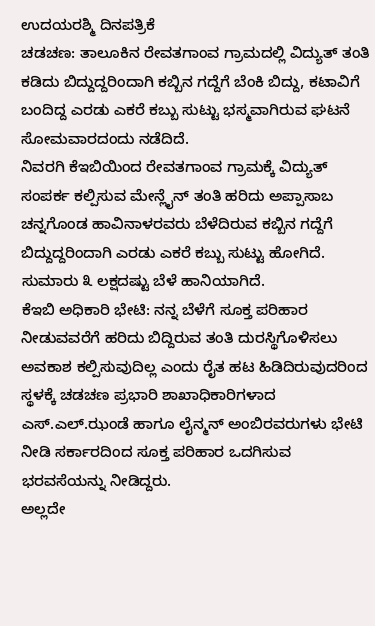ಉದಯರಶ್ಮಿ ದಿನಪತ್ರಿಕೆ
ಚಡಚಣ: ತಾಲೂಕಿನ ರೇವತಗಾಂವ ಗ್ರಾಮದಲ್ಲಿ ವಿದ್ಯುತ್ ತಂತಿ ಕಡಿದು ಬಿದ್ದುದ್ದರಿಂದಾಗಿ ಕಬ್ಬಿನ ಗದ್ದೆಗೆ ಬೆಂಕಿ ಬಿದ್ದು, ಕಟಾವಿಗೆ ಬಂದಿದ್ದ ಎರಡು ಎಕರೆ ಕಬ್ಬು ಸುಟ್ಟು ಭಸ್ಮವಾಗಿರುವ ಘಟನೆ ಸೋಮವಾರದಂದು ನಡೆದಿದೆ.
ನಿವರಗಿ ಕೆಇಬಿಯಿಂದ ರೇವತಗಾಂವ ಗ್ರಾಮಕ್ಕೆ ವಿದ್ಯುತ್ ಸಂಪರ್ಕ ಕಲ್ಪಿಸುವ ಮೇನ್ಲೈನ್ ತಂತಿ ಹರಿದು ಅಪ್ಪಾಸಾಬ ಚನ್ನಗೊಂಡ ಹಾವಿನಾಳರವರು ಬೆಳೆದಿರುವ ಕಬ್ಬಿನ ಗದ್ದೆಗೆ ಬಿದ್ದುದ್ದರಿಂದಾಗಿ ಎರಡು ಎಕರೆ ಕಬ್ಬು ಸುಟ್ಟು ಹೋಗಿದೆ. ಸುಮಾರು ೩ ಲಕ್ಷದಷ್ಟು ಬೆಳೆ ಹಾನಿಯಾಗಿದೆ.
ಕೆಇಬಿ ಅಧಿಕಾರಿ ಭೇಟಿ: ನನ್ನ ಬೆಳೆಗೆ ಸೂಕ್ತ ಪರಿಹಾರ ನೀಡುವವರೆಗೆ ಹರಿದು ಬಿದ್ದಿರುವ ತಂತಿ ದುರಸ್ಥಿಗೊಳಿಸಲು ಅವಕಾಶ ಕಲ್ಪಿಸುವುದಿಲ್ಲ ಎಂದು ರೈತ ಹಟ ಹಿಡಿದಿರುವುದರಿಂದ ಸ್ಥಳಕ್ಕೆ ಚಡಚಣ ಪ್ರಭಾರಿ ಶಾಖಾಧಿಕಾರಿಗಳಾದ ಎಸ್.ಎಲ್.ಝಂಡೆ ಹಾಗೂ ಲೈನ್ಮನ್ ಅಂಬಿರವರುಗಳು ಭೇಟಿ ನೀಡಿ ಸರ್ಕಾರದಿಂದ ಸೂಕ್ತ ಪರಿಹಾರ ಒದಗಿಸುವ ಭರವಸೆಯನ್ನು ನೀಡಿದ್ದರು.
ಅಲ್ಲದೇ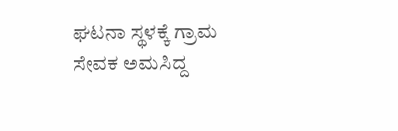ಘಟನಾ ಸ್ಥಳಕ್ಕೆ ಗ್ರಾಮ ಸೇವಕ ಅಮಸಿದ್ದ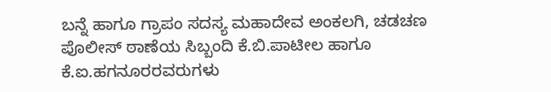ಬನ್ನೆ ಹಾಗೂ ಗ್ರಾಪಂ ಸದಸ್ಯ ಮಹಾದೇವ ಅಂಕಲಗಿ, ಚಡಚಣ ಪೊಲೀಸ್ ಠಾಣೆಯ ಸಿಬ್ಬಂದಿ ಕೆ.ಬಿ.ಪಾಟೀಲ ಹಾಗೂ ಕೆ.ಐ.ಹಗನೂರರವರುಗಳು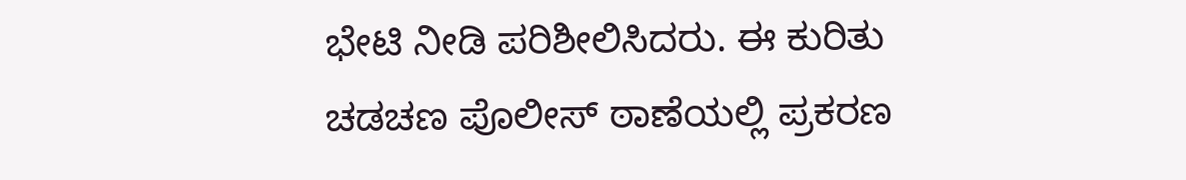ಭೇಟಿ ನೀಡಿ ಪರಿಶೀಲಿಸಿದರು. ಈ ಕುರಿತು ಚಡಚಣ ಪೊಲೀಸ್ ಠಾಣೆಯಲ್ಲಿ ಪ್ರಕರಣ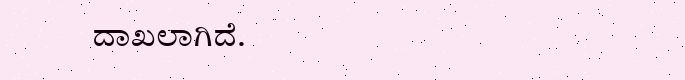ದಾಖಲಾಗಿದೆ.